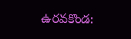ఉరవకొండ: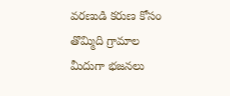వరణుడి కరుణ కోసం తొమ్మిది గ్రామాల మీదుగా భజనలు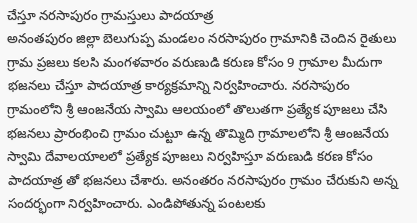చేస్తూ నరసాపురం గ్రామస్తులు పాదయాత్ర
అనంతపురం జిల్లా బెలుగుప్ప మండలం నరసాపురం గ్రామానికి చెందిన రైతులు గ్రామ ప్రజలు కలసి మంగళవారం వరుణుడి కరుణ కోసం 9 గ్రామాల మీదుగా భజనలు చేస్తూ పాదయాత్ర కార్యక్రమాన్ని నిర్వహించారు. నరసాపురం గ్రామంలోని శ్రీ ఆంజనేయ స్వామి ఆలయంలో తొలుతగా ప్రత్యేక పూజలు చేసి భజనలు ప్రారంభించి గ్రామం చుట్టూ ఉన్న తొమ్మిది గ్రామాలలోని శ్రీ ఆంజనేయ స్వామి దేవాలయాలలో ప్రత్యేక పూజలు నిర్వహిస్తూ వరుణుడి కరణ కోసం పాదయాత్ర తో భజనలు చేశారు. అనంతరం నరసాపురం గ్రామం చేరుకుని అన్న సందర్భంగా నిర్వహించారు. ఎండిపోతున్న పంటలకు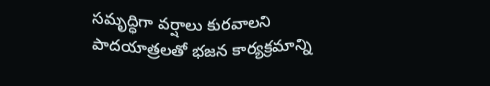సమృద్ధిగా వర్షాలు కురవాలని పాదయాత్రలతో భజన కార్యక్రమాన్ని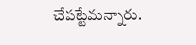చేపట్టేమన్నారు.